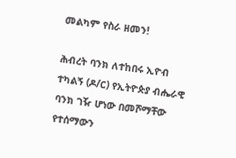መልካም የስራ ዘመን!

ሕብረት ባንክ ለተከበሩ ኢዮብ ተካልኝ (ዶ/ር) የኢትዮጵያ ብሔራዊ ባንክ ገዥ ሆነው በመሾማቸው የተሰማውን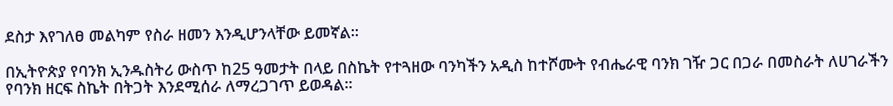ደስታ እየገለፀ መልካም የስራ ዘመን እንዲሆንላቸው ይመኛል፡፡

በኢትዮጵያ የባንክ ኢንዱስትሪ ውስጥ ከ25 ዓመታት በላይ በስኬት የተጓዘው ባንካችን አዲስ ከተሾሙት የብሔራዊ ባንክ ገዥ ጋር በጋራ በመስራት ለሀገራችን የባንክ ዘርፍ ስኬት በትጋት እንደሚሰራ ለማረጋገጥ ይወዳል፡፡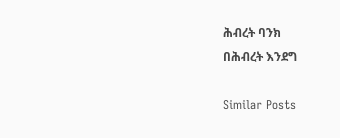ሕብረት ባንክ
በሕብረት እንደግ

Similar Posts